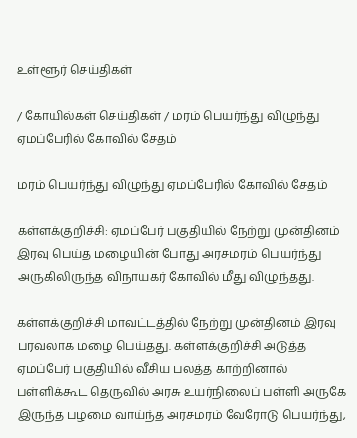உள்ளூர் செய்திகள்

/ கோயில்கள் செய்திகள் / மரம் பெயர்ந்து விழுந்து ஏமப்பேரில் கோவில் சேதம்

மரம் பெயர்ந்து விழுந்து ஏமப்பேரில் கோவில் சேதம்

கள்ளக்குறிச்சி: ஏமப்பேர் பகுதியில் நேற்று முன்தினம் இரவு பெய்த மழையின் போது அரசமரம் பெயர்ந்து அருகிலிருந்த விநாயகர் கோவில் மீது விழுந்தது.

கள்ளக்குறிச்சி மாவட்டத்தில் நேற்று முன்தினம் இரவு பரவலாக மழை பெய்தது. கள்ளக்குறிச்சி அடுத்த ஏமப்பேர் பகுதியில் வீசிய பலத்த காற்றினால் பள்ளிக்கூட தெருவில் அரசு உயர்நிலைப் பள்ளி அருகே இருந்த பழமை வாய்ந்த அரசமரம் வேரோடு பெயர்ந்து,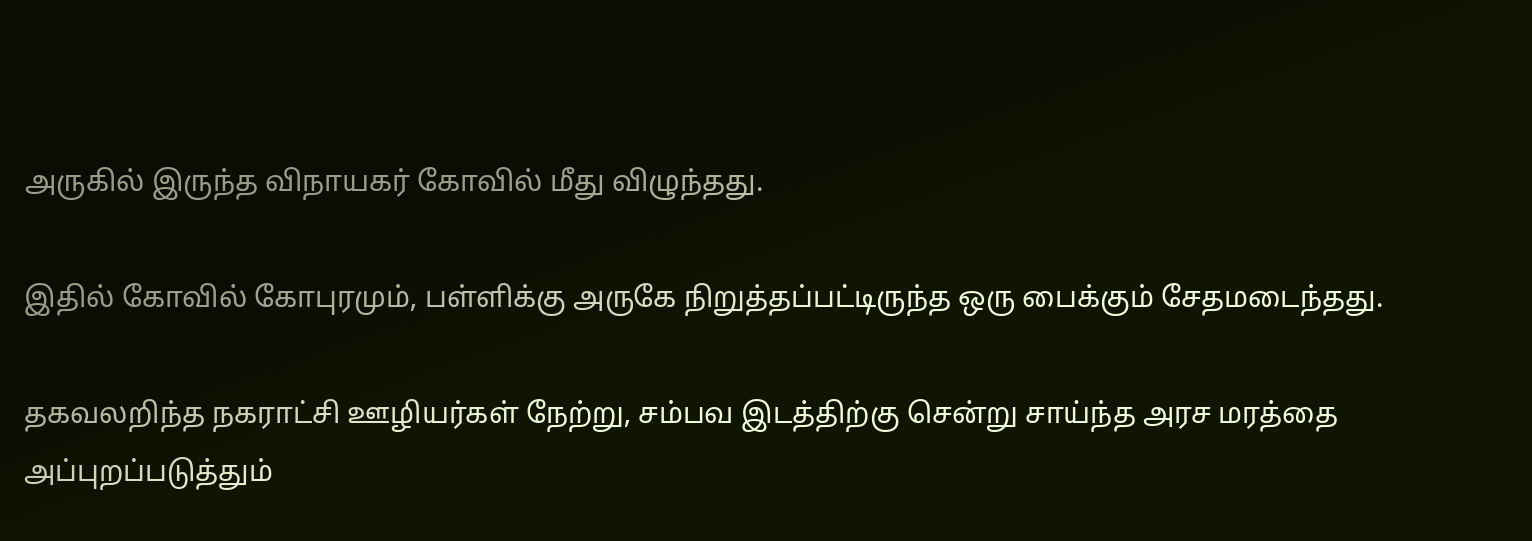அருகில் இருந்த விநாயகர் கோவில் மீது விழுந்தது.

இதில் கோவில் கோபுரமும், பள்ளிக்கு அருகே நிறுத்தப்பட்டிருந்த ஒரு பைக்கும் சேதமடைந்தது.

தகவலறிந்த நகராட்சி ஊழியர்கள் நேற்று, சம்பவ இடத்திற்கு சென்று சாய்ந்த அரச மரத்தை அப்புறப்படுத்தும்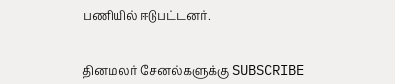பணியில் ஈடுபட்டனர்.


தினமலர் சேனல்களுக்கு SUBSCRIBE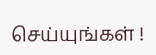செய்யுங்கள் !